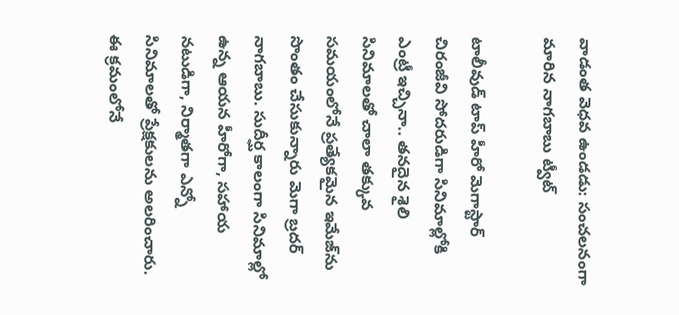వాడంత వెధవ ఉండడు: సంచలనంగా మారిన నాగబాబు ట్వీట్

టాలీవుడ్ టాప్ హీరో మెగాస్టార్ చిరంజీవి సోదరుడిగా సినిమాల్లోకి ఎంట్రీ ఇచ్చినా.. తనదైన శైలి సినిమాలతో చాలా తక్కువ సమయంలోనే ప్రత్యేకమైన ఇమేజ్‌ను సొంతం చేసుకున్నారు మెగా బ్రదర్ నాగబాబు. సుదీర్ఘ కాలంగా సినిమాల్లో ఉన్న ఆయన హీరోగా, సహాయ నటుడిగా, నిర్మాతగా ఎన్నో సినిమాలతో ప్రేక్షకులను అలరించారు. ఈ క్రమంలోనే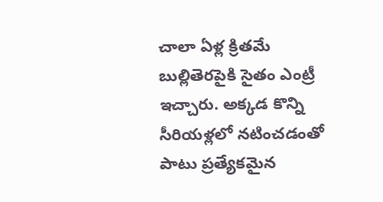చాలా ఏళ్ల క్రితమే బుల్లితెరపైకి సైతం ఎంట్రీ ఇచ్చారు. అక్కడ కొన్ని సీరియళ్లలో నటించడంతో పాటు ప్రత్యేకమైన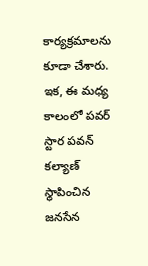కార్యక్రమాలను కూడా చేశారు. ఇక, ఈ మధ్య కాలంలో పవర్ స్టార పవన్ కల్యాణ్ స్థాపించిన జనసేన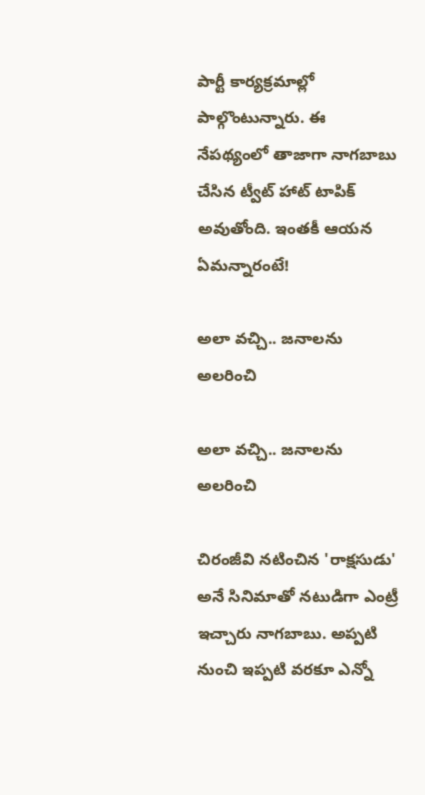పార్టీ కార్యక్రమాల్లో పాల్గొంటున్నారు. ఈ నేపథ్యంలో తాజాగా నాగబాబు చేసిన ట్వీట్ హాట్ టాపిక్ అవుతోంది. ఇంతకీ ఆయన ఏమన్నారంటే!

అలా వచ్చి.. జనాలను అలరించి

అలా వచ్చి.. జనాలను అలరించి

చిరంజీవి నటించిన 'రాక్షసుడు' అనే సినిమాతో నటుడిగా ఎంట్రీ ఇచ్చారు నాగబాబు. అప్పటి నుంచి ఇప్పటి వరకూ ఎన్నో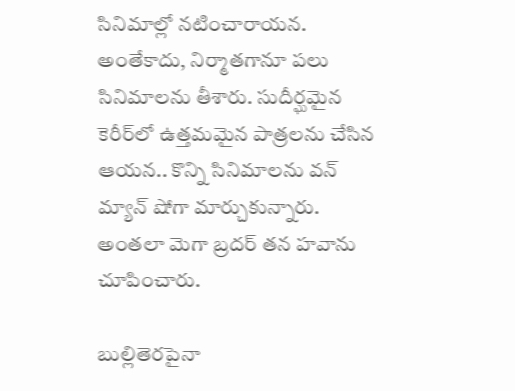సినిమాల్లో నటించారాయన. అంతేకాదు, నిర్మాతగానూ పలు సినిమాలను తీశారు. సుదీర్ఘమైన కెరీర్‌లో ఉత్తమమైన పాత్రలను చేసిన ఆయన.. కొన్ని సినిమాలను వన్ మ్యాన్ షోగా మార్చుకున్నారు. అంతలా మెగా బ్రదర్ తన హవాను చూపించారు.

బుల్లితెరపైనా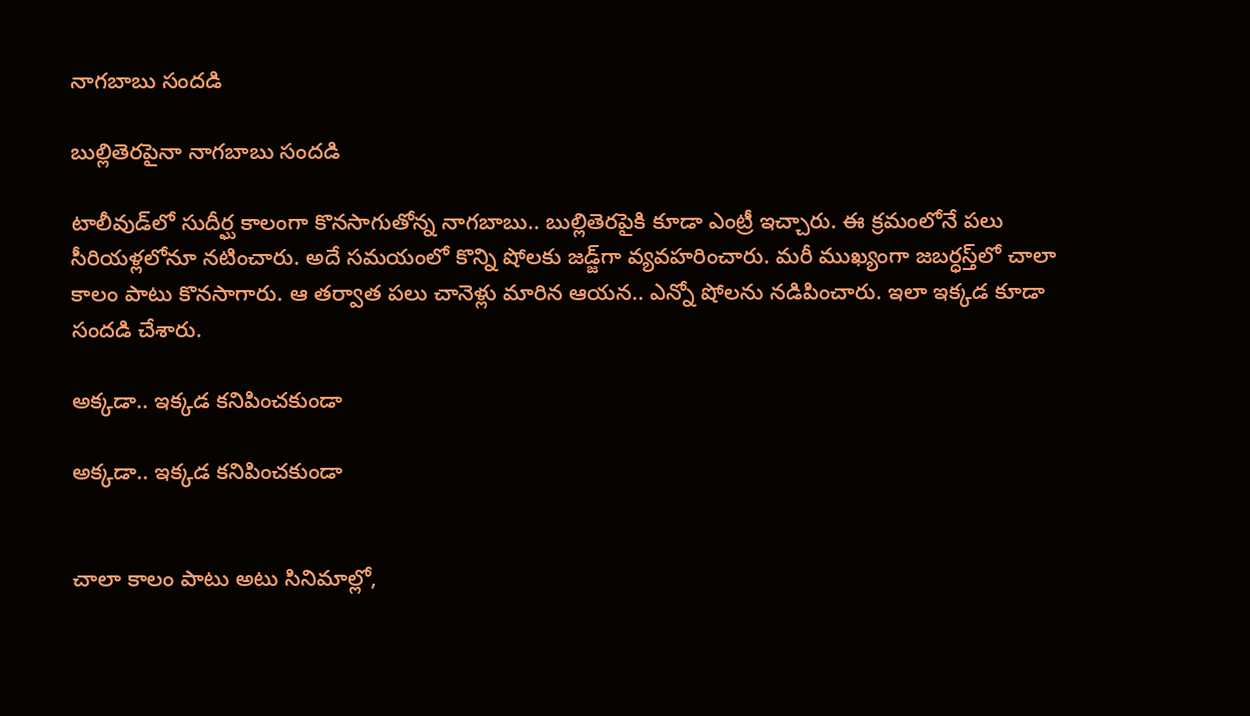నాగబాబు సందడి

బుల్లితెరపైనా నాగబాబు సందడి

టాలీవుడ్‌లో సుదీర్ఘ కాలంగా కొనసాగుతోన్న నాగబాబు.. బుల్లితెరపైకి కూడా ఎంట్రీ ఇచ్చారు. ఈ క్రమంలోనే పలు సీరియళ్లలోనూ నటించారు. అదే సమయంలో కొన్ని షోలకు జడ్జ్‌గా వ్యవహరించారు. మరీ ముఖ్యంగా జబర్ధస్త్‌లో చాలా కాలం పాటు కొనసాగారు. ఆ తర్వాత పలు చానెళ్లు మారిన ఆయన.. ఎన్నో షోలను నడిపించారు. ఇలా ఇక్కడ కూడా సందడి చేశారు.

అక్కడా.. ఇక్కడ కనిపించకుండా

అక్కడా.. ఇక్కడ కనిపించకుండా


చాలా కాలం పాటు అటు సినిమాల్లో,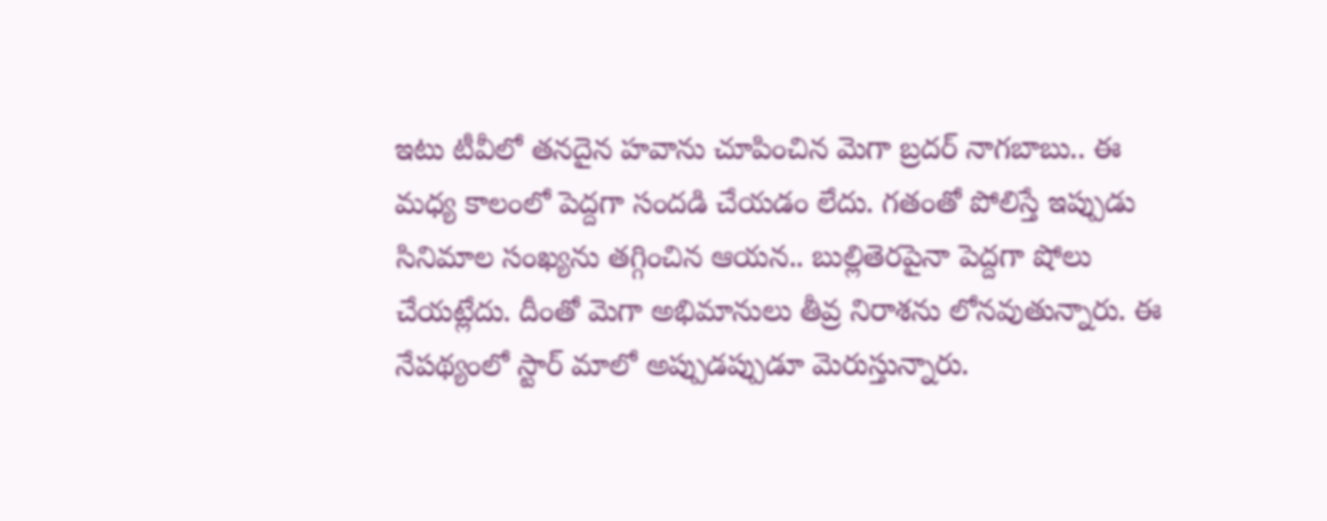ఇటు టీవీలో తనదైన హవాను చూపించిన మెగా బ్రదర్ నాగబాబు.. ఈ మధ్య కాలంలో పెద్దగా సందడి చేయడం లేదు. గతంతో పోలిస్తే ఇప్పుడు సినిమాల సంఖ్యను తగ్గించిన ఆయన.. బుల్లితెరపైనా పెద్దగా షోలు చేయట్లేదు. దీంతో మెగా అభిమానులు తీవ్ర నిరాశను లోనవుతున్నారు. ఈ నేపథ్యంలో స్టార్ మాలో అప్పుడప్పుడూ మెరుస్తున్నారు.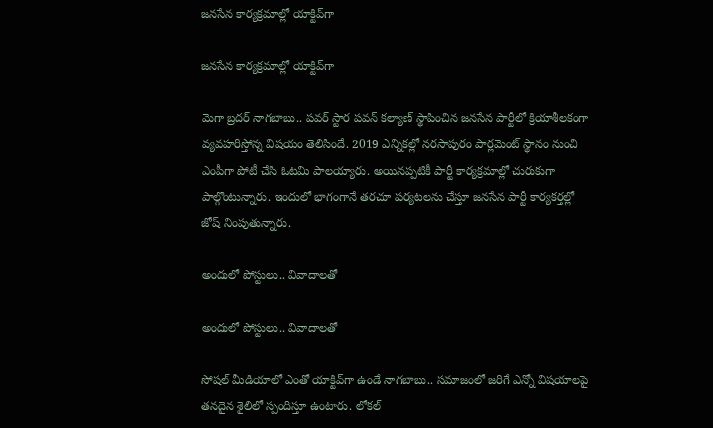జనసేన కార్యక్రమాల్లో యాక్టివ్‌గా

జనసేన కార్యక్రమాల్లో యాక్టివ్‌గా

మెగా బ్రదర్ నాగబాబు.. పవర్ స్టార పవన్ కల్యాణ్ స్థాపించిన జనసేన పార్టీలో క్రియాశీలకంగా వ్యవహరిస్తోన్న విషయం తెలిసిందే. 2019 ఎన్నికల్లో నరసాపురం పార్లమెంట్ స్థానం నుంచి ఎంపీగా పోటీ చేసి ఓటమి పాలయ్యారు. అయినప్పటికీ పార్టీ కార్యక్రమాల్లో చురుకుగా పాల్గొంటున్నారు. ఇందులో భాగంగానే తరచూ పర్యటలను చేస్తూ జనసేన పార్టీ కార్యకర్తల్లో జోష్ నింపుతున్నారు.

అందులో పోస్టులు.. వివాదాలతో

అందులో పోస్టులు.. వివాదాలతో

సోషల్ మీడియాలో ఎంతో యాక్టివ్‌గా ఉండే నాగబాబు.. సమాజంలో జరిగే ఎన్నో విషయాలపై తనదైన శైలిలో స్పందిస్తూ ఉంటారు. లోకల్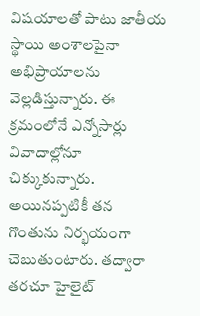విషయాలతో పాటు జాతీయ స్థాయి అంశాలపైనా అభిప్రాయాలను వెల్లడిస్తున్నారు. ఈ క్రమంలోనే ఎన్నోసార్లు వివాదాల్లోనూ చిక్కుకున్నారు. అయినప్పటికీ తన గొంతును నిర్భయంగా చెబుతుంటారు. తద్వారా తరచూ హైలైట్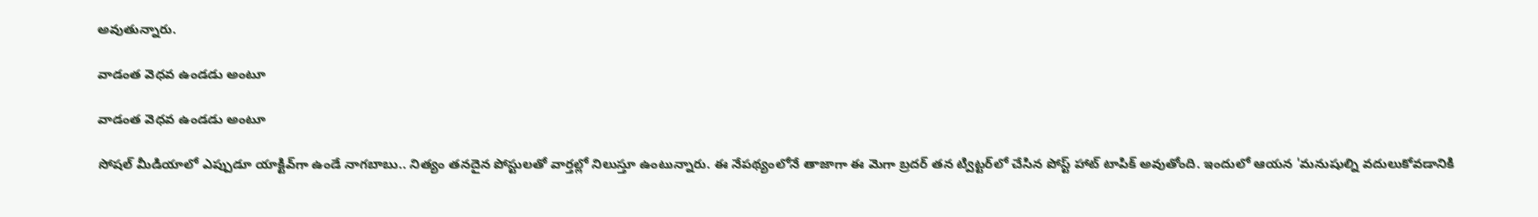అవుతున్నారు.

వాడంత వెధవ ఉండడు అంటూ

వాడంత వెధవ ఉండడు అంటూ

సోషల్ మీడియాలో ఎప్పుడూ యాక్టివ్‌గా ఉండే నాగబాబు.. నిత్యం తనదైన పోస్టులతో వార్తల్లో నిలుస్తూ ఉంటున్నారు. ఈ నేపథ్యంలోనే తాజాగా ఈ మెగా బ్రదర్ తన ట్విట్టర్‌లో చేసిన పోస్ట్ హాట్ టాపిక్ అవుతోంది. ఇందులో ఆయన 'మనుషుల్ని వదులుకోవడానికి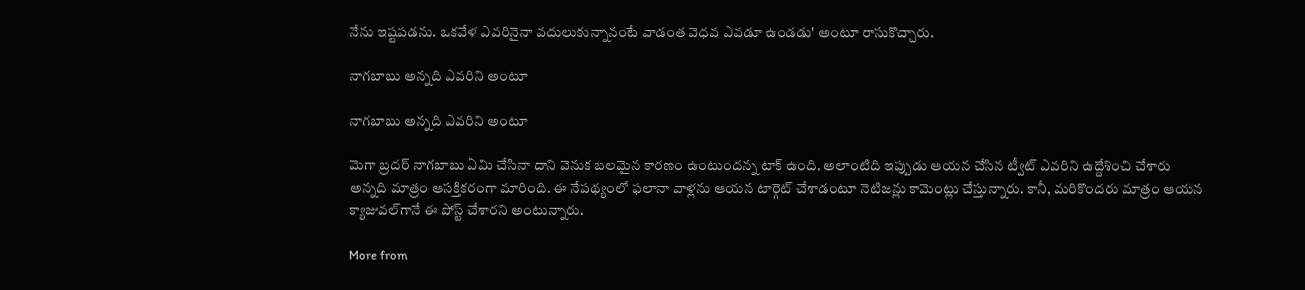నేను ఇష్టపడను. ఒకవేళ ఎవరినైనా వదులుకున్నానంటే వాడంత వెధవ ఎవడూ ఉండడు' అంటూ రాసుకొచ్చారు.

నాగబాబు అన్నది ఎవరిని అంటూ

నాగబాబు అన్నది ఎవరిని అంటూ

మెగా బ్రదర్ నాగబాబు ఏమి చేసినా దాని వెనుక బలమైన కారణం ఉంటుందన్న టాక్ ఉంది. అలాంటిది ఇప్పుడు ఆయన చేసిన ట్వీట్‌ ఎవరిని ఉద్దేశించి చేశారు అన్నది మాత్రం ఆసక్తికరంగా మారింది. ఈ నేపథ్యంలో ఫలానా వాళ్లను ఆయన టార్గెట్ చేశాడంటూ నెటిజన్లు కామెంట్లు చేస్తున్నారు. కానీ, మరికొందరు మాత్రం ఆయన క్యాజువల్‌గానే ఈ పోస్ట్ చేశారని అంటున్నారు.

More from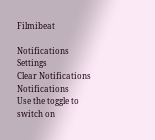Filmibeat

Notifications
Settings
Clear Notifications
Notifications
Use the toggle to switch on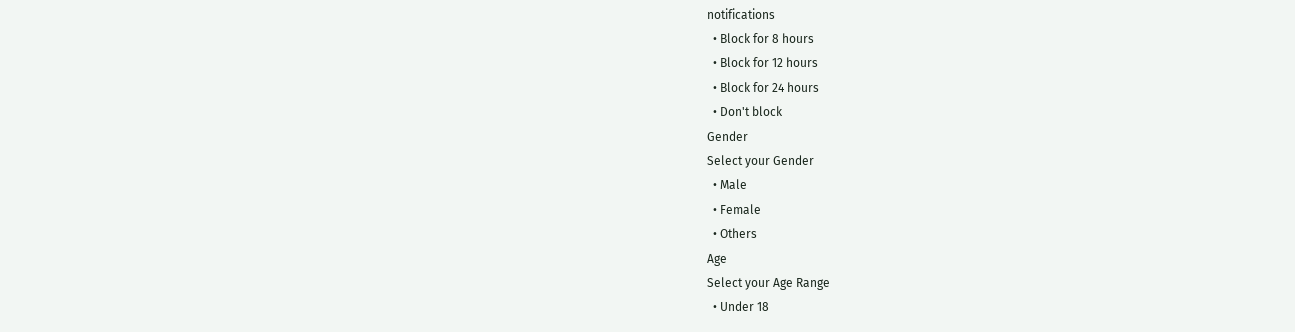notifications
  • Block for 8 hours
  • Block for 12 hours
  • Block for 24 hours
  • Don't block
Gender
Select your Gender
  • Male
  • Female
  • Others
Age
Select your Age Range
  • Under 18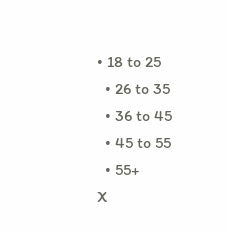• 18 to 25
  • 26 to 35
  • 36 to 45
  • 45 to 55
  • 55+
X